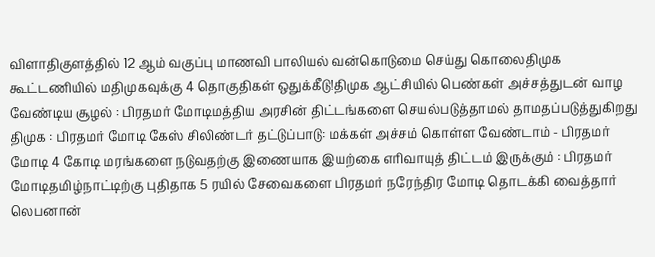விளாதிகுளத்தில் 12 ஆம் வகுப்பு மாணவி பாலியல் வன்கொடுமை செய்து கொலைதிமுக கூட்டணியில் மதிமுகவுக்கு 4 தொகுதிகள் ஒதுக்கீடு!திமுக ஆட்சியில் பெண்கள் அச்சத்துடன் வாழ வேண்டிய சூழல் : பிரதமர் மோடிமத்திய அரசின் திட்டங்களை செயல்படுத்தாமல் தாமதப்படுத்துகிறது திமுக : பிரதமர் மோடி கேஸ் சிலிண்டர் தட்டுப்பாடு: மக்கள் அச்சம் கொள்ள வேண்டாம் - பிரதமர் மோடி 4 கோடி மரங்களை நடுவதற்கு இணையாக இயற்கை எரிவாயுத் திட்டம் இருக்கும் : பிரதமர் மோடிதமிழ்நாட்டிற்கு புதிதாக 5 ரயில் சேவைகளை பிரதமர் நரேந்திர மோடி தொடக்கி வைத்தார் லெபனான்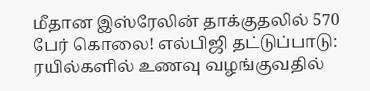மீதான இஸ்ரேலின் தாக்குதலில் 570 பேர் கொலை! எல்பிஜி தட்டுப்பாடு: ரயில்களில் உணவு வழங்குவதில்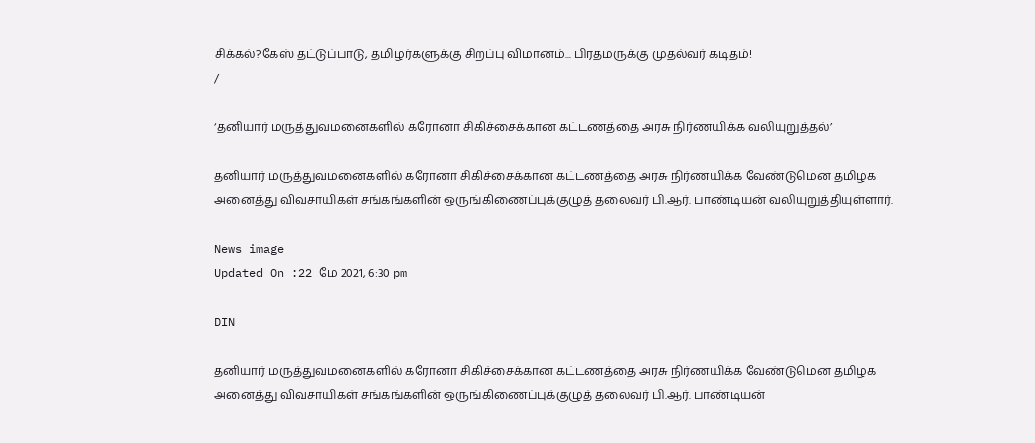சிக்கல்?கேஸ் தட்டுப்பாடு, தமிழர்களுக்கு சிறப்பு விமானம்... பிரதமருக்கு முதல்வர் கடிதம்!
/

‘தனியார் மருத்துவமனைகளில் கரோனா சிகிச்சைக்கான கட்டணத்தை அரசு நிர்ணயிக்க வலியுறுத்தல்’

தனியார் மருத்துவமனைகளில் கரோனா சிகிச்சைக்கான கட்டணத்தை அரசு நிர்ணயிக்க வேண்டுமென தமிழக அனைத்து விவசாயிகள் சங்கங்களின் ஒருங்கிணைப்புக்குழுத் தலைவர் பி.ஆர். பாண்டியன் வலியுறுத்தியுள்ளார்.

News image
Updated On :22 மே 2021, 6:30 pm

DIN

தனியார் மருத்துவமனைகளில் கரோனா சிகிச்சைக்கான கட்டணத்தை அரசு நிர்ணயிக்க வேண்டுமென தமிழக அனைத்து விவசாயிகள் சங்கங்களின் ஒருங்கிணைப்புக்குழுத் தலைவர் பி.ஆர். பாண்டியன்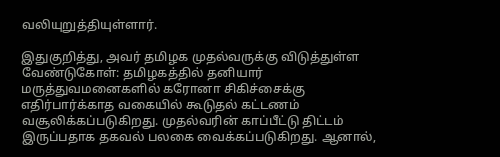வலியுறுத்தியுள்ளார்.

இதுகுறித்து, அவர் தமிழக முதல்வருக்கு விடுத்துள்ள வேண்டுகோள்: தமிழகத்தில் தனியார் மருத்துவமனைகளில் கரோனா சிகிச்சைக்கு எதிர்பார்க்காத வகையில் கூடுதல் கட்டணம் வசூலிக்கப்படுகிறது. முதல்வரின் காப்பீட்டு திட்டம் இருப்பதாக தகவல் பலகை வைக்கப்படுகிறது. ஆனால்,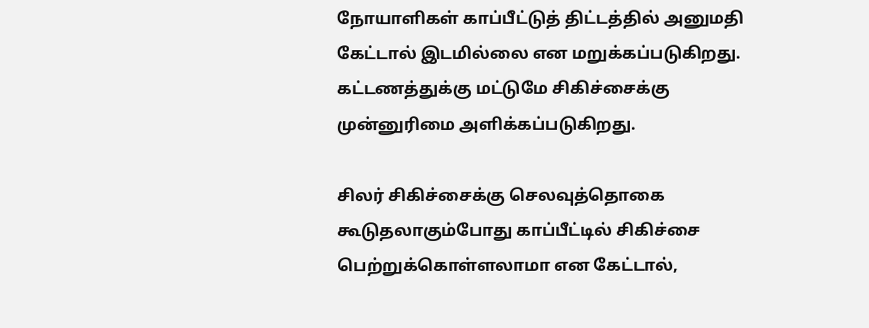நோயாளிகள் காப்பீட்டுத் திட்டத்தில் அனுமதி கேட்டால் இடமில்லை என மறுக்கப்படுகிறது. கட்டணத்துக்கு மட்டுமே சிகிச்சைக்கு முன்னுரிமை அளிக்கப்படுகிறது.

சிலர் சிகிச்சைக்கு செலவுத்தொகை கூடுதலாகும்போது காப்பீட்டில் சிகிச்சை பெற்றுக்கொள்ளலாமா என கேட்டால்,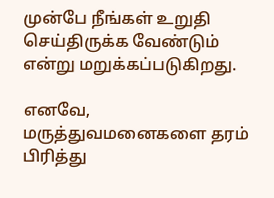முன்பே நீங்கள் உறுதி செய்திருக்க வேண்டும் என்று மறுக்கப்படுகிறது.

எனவே, மருத்துவமனைகளை தரம் பிரித்து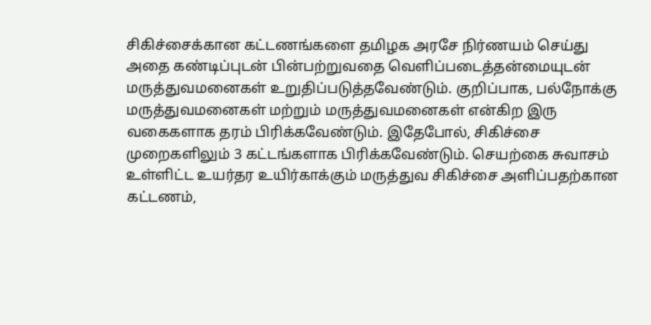சிகிச்சைக்கான கட்டணங்களை தமிழக அரசே நிர்ணயம் செய்து அதை கண்டிப்புடன் பின்பற்றுவதை வெளிப்படைத்தன்மையுடன் மருத்துவமனைகள் உறுதிப்படுத்தவேண்டும். குறிப்பாக, பல்நோக்கு மருத்துவமனைகள் மற்றும் மருத்துவமனைகள் என்கிற இரு வகைகளாக தரம் பிரிக்கவேண்டும். இதேபோல், சிகிச்சை முறைகளிலும் 3 கட்டங்களாக பிரிக்கவேண்டும். செயற்கை சுவாசம் உள்ளிட்ட உயர்தர உயிர்காக்கும் மருத்துவ சிகிச்சை அளிப்பதற்கான கட்டணம்,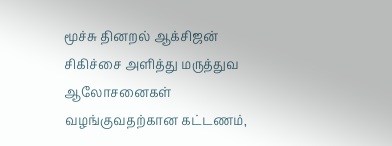மூச்சு தினறல் ஆக்சிஜன் சிகிச்சை அளித்து மருத்துவ ஆலோசனைகள் வழங்குவதற்கான கட்டணம்,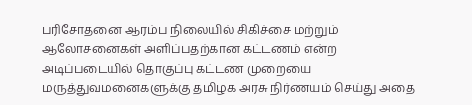பரிசோதனை ஆரம்ப நிலையில் சிகிச்சை மற்றும் ஆலோசனைகள் அளிப்பதற்கான கட்டணம் என்ற அடிப்படையில் தொகுப்பு கட்டண முறையை மருத்துவமனைகளுக்கு தமிழக அரசு நிர்ணயம் செய்து அதை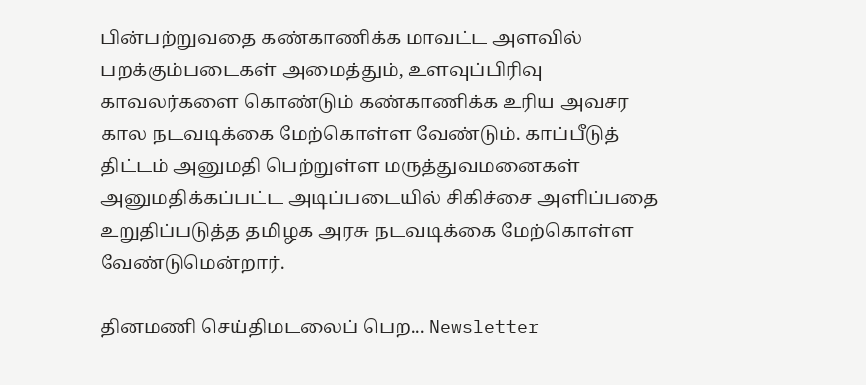பின்பற்றுவதை கண்காணிக்க மாவட்ட அளவில் பறக்கும்படைகள் அமைத்தும், உளவுப்பிரிவு காவலர்களை கொண்டும் கண்காணிக்க உரிய அவசர கால நடவடிக்கை மேற்கொள்ள வேண்டும். காப்பீடுத் திட்டம் அனுமதி பெற்றுள்ள மருத்துவமனைகள் அனுமதிக்கப்பட்ட அடிப்படையில் சிகிச்சை அளிப்பதை உறுதிப்படுத்த தமிழக அரசு நடவடிக்கை மேற்கொள்ள வேண்டுமென்றார்.

தினமணி செய்திமடலைப் பெற... Newsletter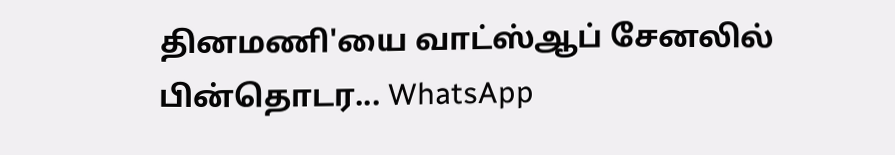தினமணி'யை வாட்ஸ்ஆப் சேனலில் பின்தொடர... WhatsApp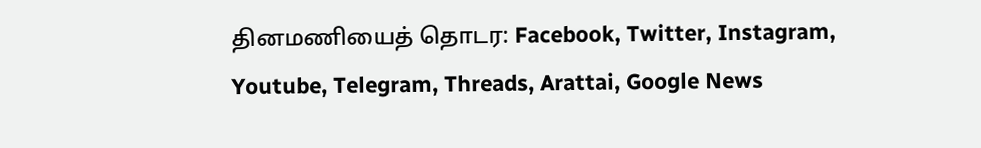தினமணியைத் தொடர: Facebook, Twitter, Instagram, Youtube, Telegram, Threads, Arattai, Google News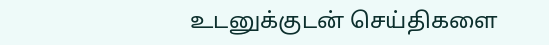உடனுக்குடன் செய்திகளை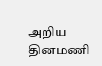அறிய தினமணி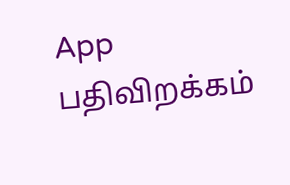App பதிவிறக்கம்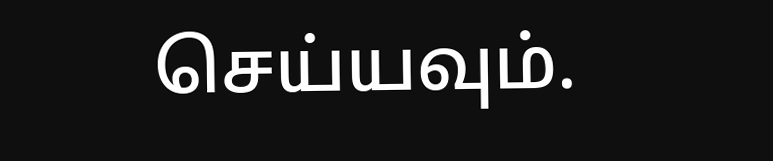செய்யவும்.